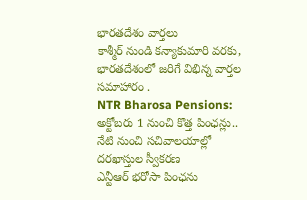భారతదేశం వార్తలు
కాశ్మీర్ నుండి కన్యాకుమారి వరకు, భారతదేశంలో జరిగే విభిన్న వార్తల సమాహారం .
NTR Bharosa Pensions: అక్టోబరు 1 నుంచి కొత్త పింఛన్లు.. నేటి నుంచి సచివాలయాల్లో దరఖాస్తుల స్వీకరణ
ఎన్టీఆర్ భరోసా పింఛను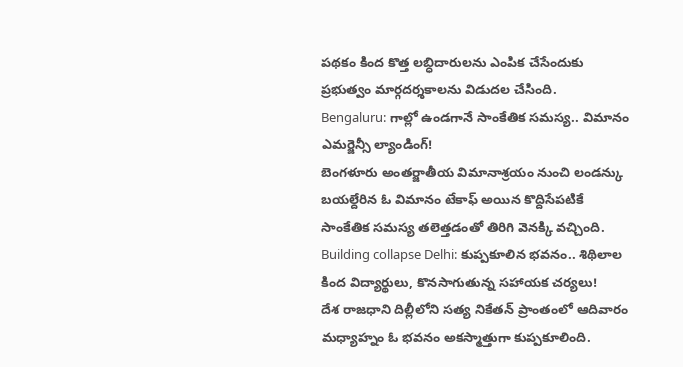పథకం కింద కొత్త లబ్ధిదారులను ఎంపిక చేసేందుకు ప్రభుత్వం మార్గదర్శకాలను విడుదల చేసింది.
Bengaluru: గాల్లో ఉండగానే సాంకేతిక సమస్య.. విమానం ఎమర్జెన్సీ ల్యాండింగ్!
బెంగళూరు అంతర్జాతీయ విమానాశ్రయం నుంచి లండన్కు బయల్దేరిన ఓ విమానం టేకాఫ్ అయిన కొద్దిసేపటికే సాంకేతిక సమస్య తలెత్తడంతో తిరిగి వెనక్కి వచ్చింది.
Building collapse Delhi: కుప్పకూలిన భవనం.. శిథిలాల కింద విద్యార్థులు, కొనసాగుతున్న సహాయక చర్యలు!
దేశ రాజధాని దిల్లీలోని సత్య నికేతన్ ప్రాంతంలో ఆదివారం మధ్యాహ్నం ఓ భవనం అకస్మాత్తుగా కుప్పకూలింది.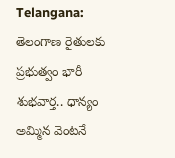Telangana: తెలంగాణ రైతులకు ప్రభుత్వం భారీ శుభవార్త.. ధాన్యం అమ్మిన వెంటనే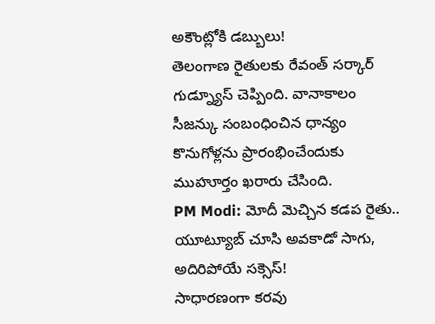అకౌంట్లోకి డబ్బులు!
తెలంగాణ రైతులకు రేవంత్ సర్కార్ గుడ్న్యూస్ చెప్పింది. వానాకాలం సీజన్కు సంబంధించిన ధాన్యం కొనుగోళ్లను ప్రారంభించేందుకు ముహూర్తం ఖరారు చేసింది.
PM Modi: మోదీ మెచ్చిన కడప రైతు.. యూట్యూబ్ చూసి అవకాడో సాగు, అదిరిపోయే సక్సెస్!
సాధారణంగా కరవు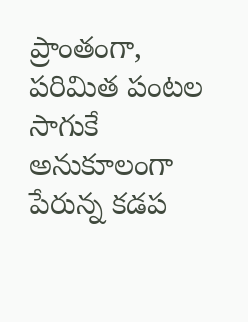ప్రాంతంగా, పరిమిత పంటల సాగుకే అనుకూలంగా పేరున్న కడప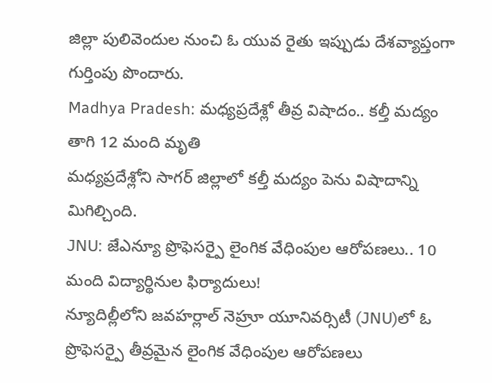జిల్లా పులివెందుల నుంచి ఓ యువ రైతు ఇప్పుడు దేశవ్యాప్తంగా గుర్తింపు పొందారు.
Madhya Pradesh: మధ్యప్రదేశ్లో తీవ్ర విషాదం.. కల్తీ మద్యం తాగి 12 మంది మృతి
మధ్యప్రదేశ్లోని సాగర్ జిల్లాలో కల్తీ మద్యం పెను విషాదాన్ని మిగిల్చింది.
JNU: జేఎన్యూ ప్రొఫెసర్పై లైంగిక వేధింపుల ఆరోపణలు.. 10 మంది విద్యార్థినుల ఫిర్యాదులు!
న్యూదిల్లీలోని జవహర్లాల్ నెహ్రూ యూనివర్సిటీ (JNU)లో ఓ ప్రొఫెసర్పై తీవ్రమైన లైంగిక వేధింపుల ఆరోపణలు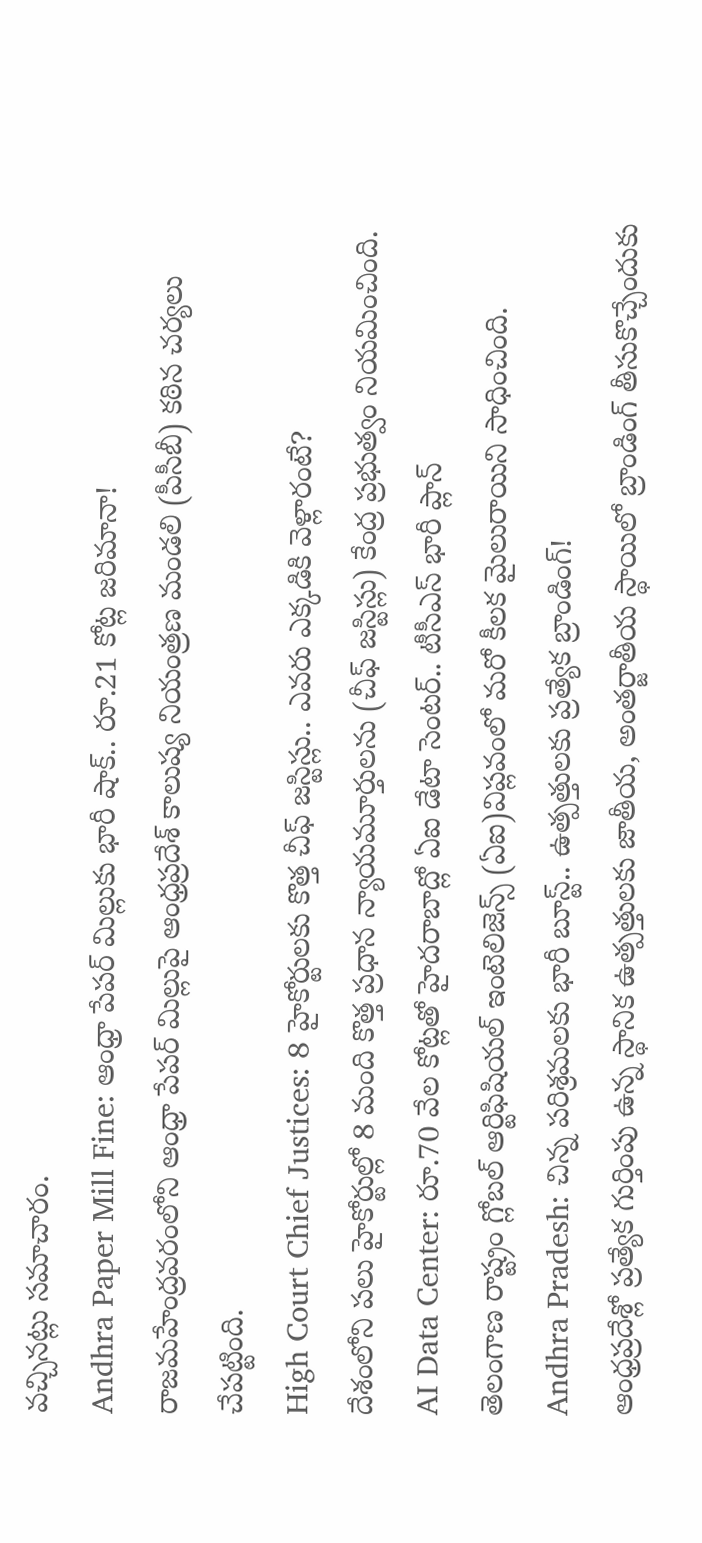వచ్చినట్లు సమాచారం.
Andhra Paper Mill Fine: ఆంధ్రా పేపర్ మిల్లుకు భారీ షాక్.. రూ.21 కోట్ల జరిమానా!
రాజమహేంద్రవరంలోని ఆంధ్రా పేపర్ మిల్లుపై ఆంధ్రప్రదేశ్ కాలుష్య నియంత్రణ మండలి (పీసీబీ) కఠిన చర్యలు చేపట్టింది.
High Court Chief Justices: 8 హైకోర్టులకు కొత్త చీఫ్ జస్టిస్లు.. ఎవరు ఎక్కడికి వెళ్లారంటే?
దేశంలోని పలు హైకోర్టుల్లో 8 మంది కొత్త ప్రధాన న్యాయమూర్తులను (చీఫ్ జస్టిస్లు) కేంద్ర ప్రభుత్వం నియమించింది.
AI Data Center: రూ.70 వేల కోట్లతో హైదరాబాద్లో ఏఐ డేటా సెంటర్.. టీసీఎస్ భారీ ప్లాన్
తెలంగాణ రాష్ట్రం గ్లోబల్ ఆర్టిఫిషియల్ ఇంటెలిజెన్స్ (ఏఐ)విప్లవంలో మరో కీలక మైలురాయిని సాధించింది.
Andhra Pradesh: చిన్న పరిశ్రమలకు భారీ బూస్ట్.. ఉత్పత్తులకు ప్రత్యేక బ్రాండింగ్!
ఆంధ్రప్రదేశ్లో ప్రత్యేక గుర్తింపు ఉన్న స్థానిక ఉత్పత్తులకు జాతీయ, అంతర్జాతీయ స్థాయిలో బ్రాండింగ్ తీసుకొచ్చేందుకు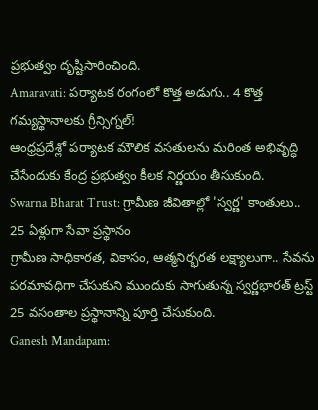ప్రభుత్వం దృష్టిసారించింది.
Amaravati: పర్యాటక రంగంలో కొత్త అడుగు.. 4 కొత్త గమ్యస్థానాలకు గ్రీన్సిగ్నల్!
ఆంధ్రప్రదేశ్లో పర్యాటక మౌలిక వసతులను మరింత అభివృద్ధి చేసేందుకు కేంద్ర ప్రభుత్వం కీలక నిర్ణయం తీసుకుంది.
Swarna Bharat Trust: గ్రామీణ జీవితాల్లో 'స్వర్ణ' కాంతులు.. 25 ఏళ్లుగా సేవా ప్రస్థానం
గ్రామీణ సాధికారత, వికాసం, ఆత్మనిర్భరత లక్ష్యాలుగా.. సేవను పరమావధిగా చేసుకుని ముందుకు సాగుతున్న స్వర్ణభారత్ ట్రస్ట్ 25 వసంతాల ప్రస్థానాన్ని పూర్తి చేసుకుంది.
Ganesh Mandapam: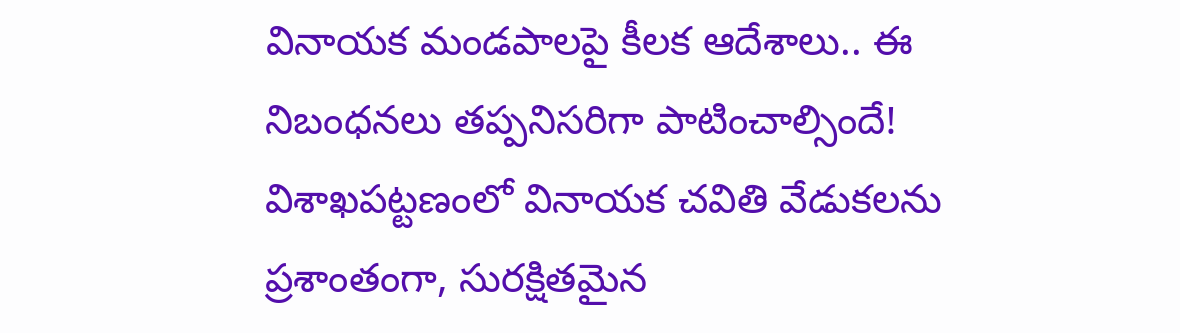వినాయక మండపాలపై కీలక ఆదేశాలు.. ఈ నిబంధనలు తప్పనిసరిగా పాటించాల్సిందే!
విశాఖపట్టణంలో వినాయక చవితి వేడుకలను ప్రశాంతంగా, సురక్షితమైన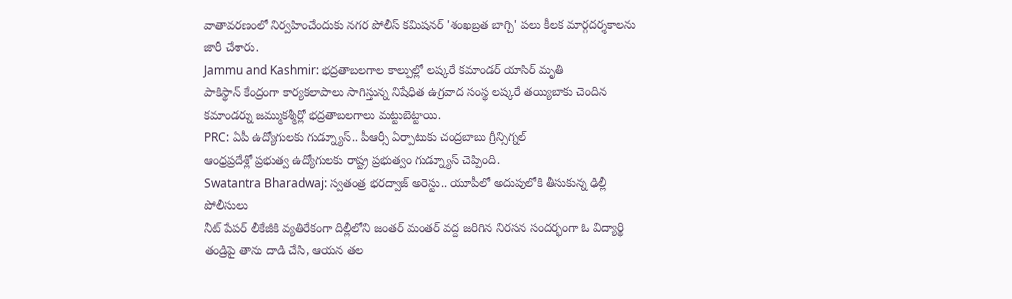వాతావరణంలో నిర్వహించేందుకు నగర పోలీస్ కమిషనర్ 'శంఖబ్రత బాగ్చి' పలు కీలక మార్గదర్శకాలను జారీ చేశారు.
Jammu and Kashmir: భద్రతాబలగాల కాల్పుల్లో లష్కరే కమాండర్ యాసిర్ మృతి
పాకిస్థాన్ కేంద్రంగా కార్యకలాపాలు సాగిస్తున్న నిషేధిత ఉగ్రవాద సంస్థ లష్కరే తయ్యిబాకు చెందిన కమాండర్ను జమ్ముకశ్మీర్లో భద్రతాబలగాలు మట్టుబెట్టాయి.
PRC: ఏపీ ఉద్యోగులకు గుడ్న్యూస్.. పీఆర్సీ ఏర్పాటుకు చంద్రబాబు గ్రీన్సిగ్నల్
ఆంధ్రప్రదేశ్లో ప్రభుత్వ ఉద్యోగులకు రాష్ట్ర ప్రభుత్వం గుడ్న్యూస్ చెప్పింది.
Swatantra Bharadwaj: స్వతంత్ర భరద్వాజ్ అరెస్టు.. యూపీలో అదుపులోకి తీసుకున్న ఢిల్లీ పోలీసులు
నీట్ పేపర్ లీకేజీకి వ్యతిరేకంగా దిల్లీలోని జంతర్ మంతర్ వద్ద జరిగిన నిరసన సందర్భంగా ఓ విద్యార్థి తండ్రిపై తాను దాడి చేసి, ఆయన తల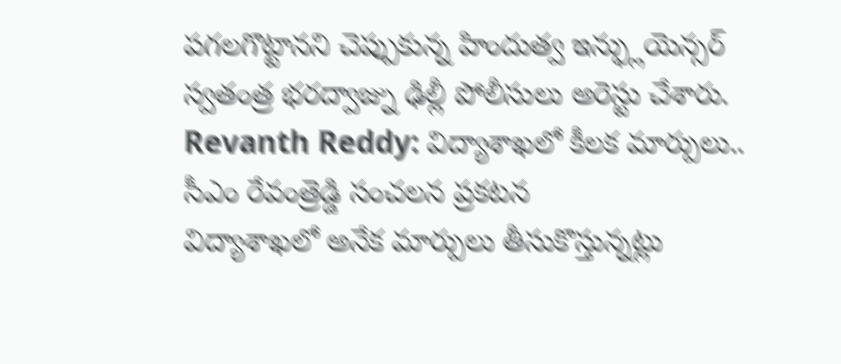పగలగొట్టానని చెప్పుకున్న హిందుత్వ ఇన్ఫ్లుయెన్సర్ స్వతంత్ర భరద్వాజ్ను ఢిల్లీ పోలీసులు అరెస్టు చేశారు.
Revanth Reddy: విద్యాశాఖలో కీలక మార్పులు.. సీఎం రేవంత్రెడ్డి సంచలన ప్రకటన
విద్యాశాఖలో అనేక మార్పులు తీసుకొస్తున్నట్లు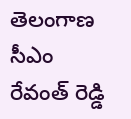తెలంగాణ సీఎం రేవంత్ రెడ్డి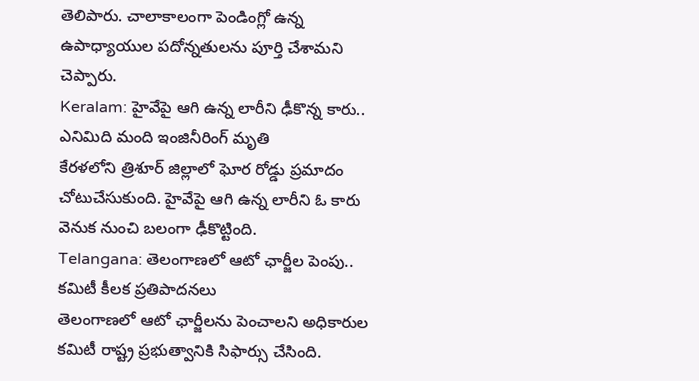తెలిపారు. చాలాకాలంగా పెండింగ్లో ఉన్న ఉపాధ్యాయుల పదోన్నతులను పూర్తి చేశామని చెప్పారు.
Keralam: హైవేపై ఆగి ఉన్న లారీని ఢీకొన్న కారు.. ఎనిమిది మంది ఇంజినీరింగ్ మృతి
కేరళలోని త్రిశూర్ జిల్లాలో ఘోర రోడ్డు ప్రమాదం చోటుచేసుకుంది. హైవేపై ఆగి ఉన్న లారీని ఓ కారు వెనుక నుంచి బలంగా ఢీకొట్టింది.
Telangana: తెలంగాణలో ఆటో ఛార్జీల పెంపు.. కమిటీ కీలక ప్రతిపాదనలు
తెలంగాణలో ఆటో ఛార్జీలను పెంచాలని అధికారుల కమిటీ రాష్ట్ర ప్రభుత్వానికి సిఫార్సు చేసింది.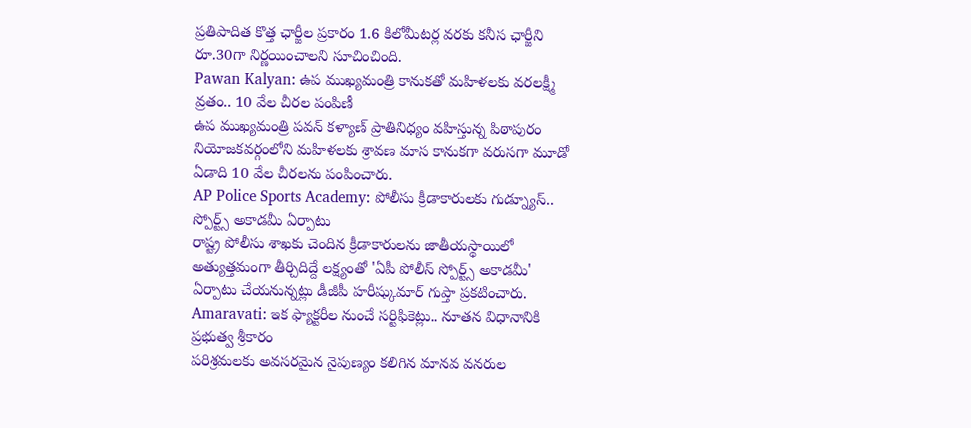ప్రతిపాదిత కొత్త ఛార్జీల ప్రకారం 1.6 కిలోమీటర్ల వరకు కనీస ఛార్జీని రూ.30గా నిర్ణయించాలని సూచించింది.
Pawan Kalyan: ఉప ముఖ్యమంత్రి కానుకతో మహిళలకు వరలక్ష్మీ వ్రతం.. 10 వేల చీరల పంపిణీ
ఉప ముఖ్యమంత్రి పవన్ కళ్యాణ్ ప్రాతినిధ్యం వహిస్తున్న పిఠాపురం నియోజకవర్గంలోని మహిళలకు శ్రావణ మాస కానుకగా వరుసగా మూడో ఏడాది 10 వేల చీరలను పంపించారు.
AP Police Sports Academy: పోలీసు క్రీడాకారులకు గుడ్న్యూస్.. స్పోర్ట్స్ అకాడమీ ఏర్పాటు
రాష్ట్ర పోలీసు శాఖకు చెందిన క్రీడాకారులను జాతీయస్థాయిలో అత్యుత్తమంగా తీర్చిదిద్దే లక్ష్యంతో 'ఏపీ పోలీస్ స్పోర్ట్స్ అకాడమీ' ఏర్పాటు చేయనున్నట్లు డీజీపీ హరీష్కుమార్ గుప్తా ప్రకటించారు.
Amaravati: ఇక ఫ్యాక్టరీల నుంచే సర్టిఫికెట్లు.. నూతన విధానానికి ప్రభుత్వ శ్రీకారం
పరిశ్రమలకు అవసరమైన నైపుణ్యం కలిగిన మానవ వనరుల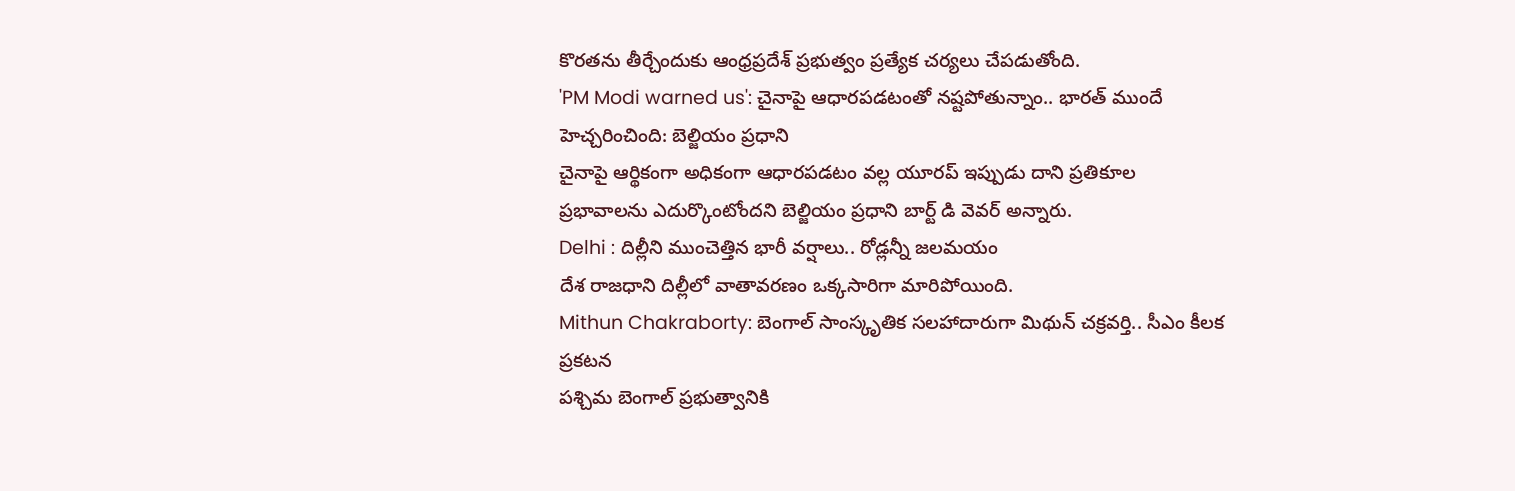కొరతను తీర్చేందుకు ఆంధ్రప్రదేశ్ ప్రభుత్వం ప్రత్యేక చర్యలు చేపడుతోంది.
'PM Modi warned us': చైనాపై ఆధారపడటంతో నష్టపోతున్నాం.. భారత్ ముందే హెచ్చరించింది: బెల్జియం ప్రధాని
చైనాపై ఆర్థికంగా అధికంగా ఆధారపడటం వల్ల యూరప్ ఇప్పుడు దాని ప్రతికూల ప్రభావాలను ఎదుర్కొంటోందని బెల్జియం ప్రధాని బార్ట్ డి వెవర్ అన్నారు.
Delhi : దిల్లీని ముంచెత్తిన భారీ వర్షాలు.. రోడ్లన్నీ జలమయం
దేశ రాజధాని దిల్లీలో వాతావరణం ఒక్కసారిగా మారిపోయింది.
Mithun Chakraborty: బెంగాల్ సాంస్కృతిక సలహాదారుగా మిథున్ చక్రవర్తి.. సీఎం కీలక ప్రకటన
పశ్చిమ బెంగాల్ ప్రభుత్వానికి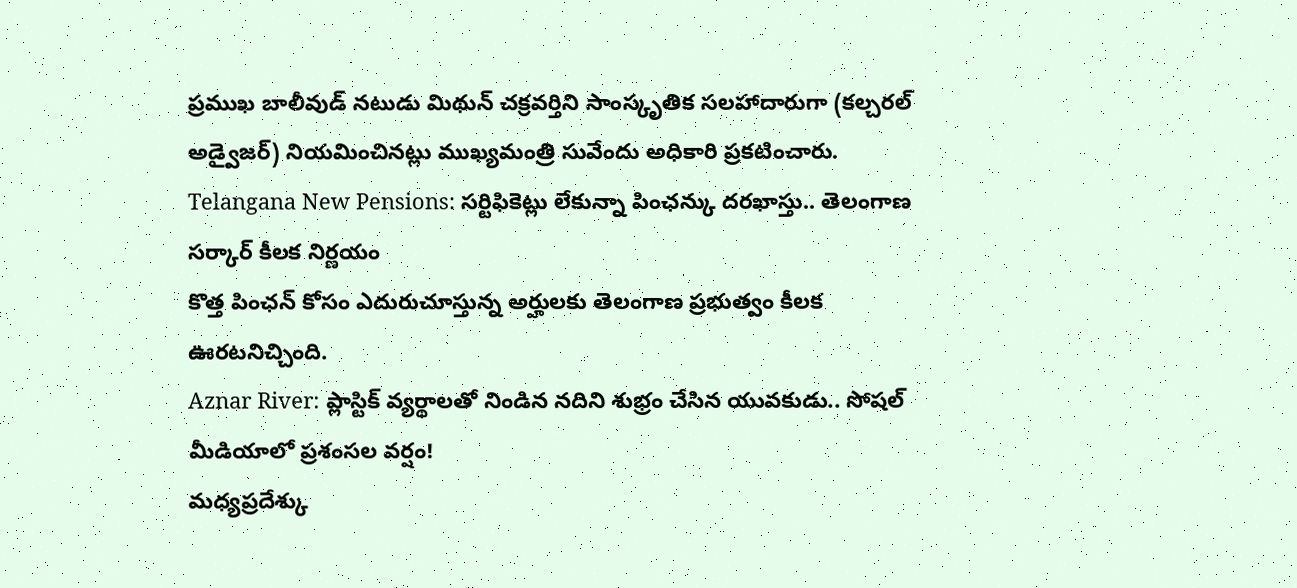ప్రముఖ బాలీవుడ్ నటుడు మిథున్ చక్రవర్తిని సాంస్కృతిక సలహాదారుగా (కల్చరల్ అడ్వైజర్) నియమించినట్లు ముఖ్యమంత్రి సువేందు అధికారి ప్రకటించారు.
Telangana New Pensions: సర్టిఫికెట్లు లేకున్నా పింఛన్కు దరఖాస్తు.. తెలంగాణ సర్కార్ కీలక నిర్ణయం
కొత్త పింఛన్ కోసం ఎదురుచూస్తున్న అర్హులకు తెలంగాణ ప్రభుత్వం కీలక ఊరటనిచ్చింది.
Aznar River: ప్లాస్టిక్ వ్యర్థాలతో నిండిన నదిని శుభ్రం చేసిన యువకుడు.. సోషల్ మీడియాలో ప్రశంసల వర్షం!
మధ్యప్రదేశ్కు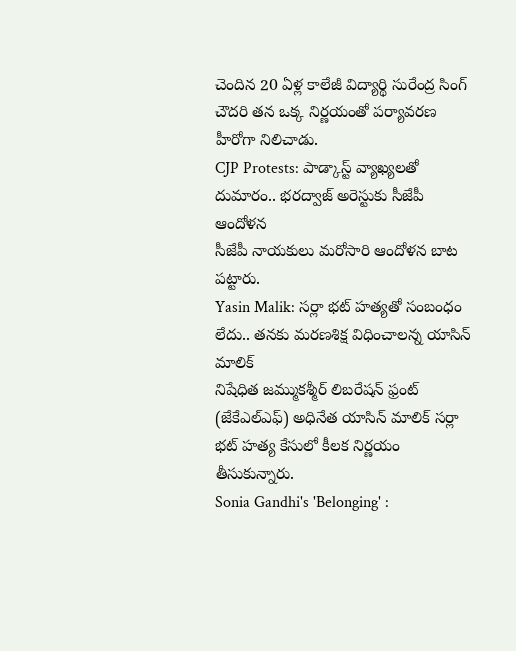చెందిన 20 ఏళ్ల కాలేజీ విద్యార్థి సురేంద్ర సింగ్ చౌదరి తన ఒక్క నిర్ణయంతో పర్యావరణ హీరోగా నిలిచాడు.
CJP Protests: పాడ్కాస్ట్ వ్యాఖ్యలతో దుమారం.. భరద్వాజ్ అరెస్టుకు సీజేపీ ఆందోళన
సీజేపీ నాయకులు మరోసారి ఆందోళన బాట పట్టారు.
Yasin Malik: సర్లా భట్ హత్యతో సంబంధం లేదు.. తనకు మరణశిక్ష విధించాలన్న యాసిన్ మాలిక్
నిషేధిత జమ్ముకశ్మీర్ లిబరేషన్ ఫ్రంట్ (జేకేఎల్ఎఫ్) అధినేత యాసిన్ మాలిక్ సర్లా భట్ హత్య కేసులో కీలక నిర్ణయం తీసుకున్నారు.
Sonia Gandhi's 'Belonging' :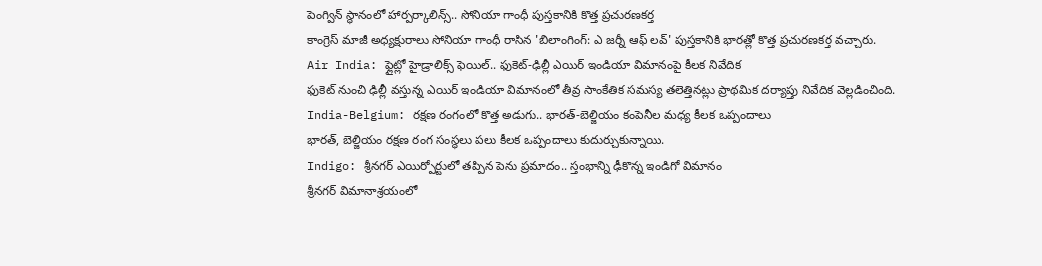పెంగ్విన్ స్థానంలో హార్పర్కాలిన్స్.. సోనియా గాంధీ పుస్తకానికి కొత్త ప్రచురణకర్త
కాంగ్రెస్ మాజీ అధ్యక్షురాలు సోనియా గాంధీ రాసిన 'బిలాంగింగ్: ఎ జర్నీ ఆఫ్ లవ్' పుస్తకానికి భారత్లో కొత్త ప్రచురణకర్త వచ్చారు.
Air India: ఫ్లైట్లో హైడ్రాలిక్స్ ఫెయిల్.. ఫుకెట్-ఢిల్లీ ఎయిర్ ఇండియా విమానంపై కీలక నివేదిక
ఫుకెట్ నుంచి ఢిల్లీ వస్తున్న ఎయిర్ ఇండియా విమానంలో తీవ్ర సాంకేతిక సమస్య తలెత్తినట్లు ప్రాథమిక దర్యాప్తు నివేదిక వెల్లడించింది.
India-Belgium: రక్షణ రంగంలో కొత్త అడుగు.. భారత్-బెల్జియం కంపెనీల మధ్య కీలక ఒప్పందాలు
భారత్, బెల్జియం రక్షణ రంగ సంస్థలు పలు కీలక ఒప్పందాలు కుదుర్చుకున్నాయి.
Indigo: శ్రీనగర్ ఎయిర్పోర్టులో తప్పిన పెను ప్రమాదం.. స్తంభాన్ని ఢీకొన్న ఇండిగో విమానం
శ్రీనగర్ విమానాశ్రయంలో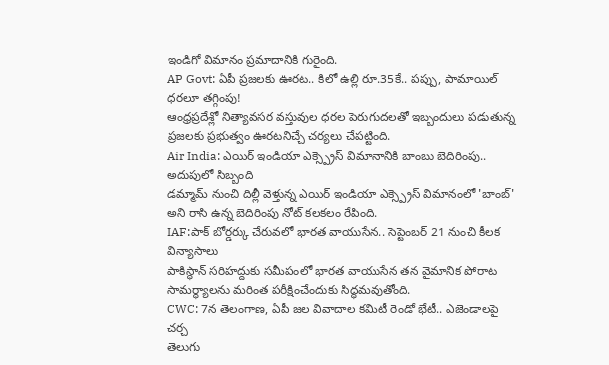ఇండిగో విమానం ప్రమాదానికి గురైంది.
AP Govt: ఏపీ ప్రజలకు ఊరట.. కిలో ఉల్లి రూ.35కే.. పప్పు, పామాయిల్ ధరలూ తగ్గింపు!
ఆంధ్రప్రదేశ్లో నిత్యావసర వస్తువుల ధరల పెరుగుదలతో ఇబ్బందులు పడుతున్న ప్రజలకు ప్రభుత్వం ఊరటనిచ్చే చర్యలు చేపట్టింది.
Air India: ఎయిర్ ఇండియా ఎక్స్ప్రెస్ విమానానికి బాంబు బెదిరింపు.. అదుపులో సిబ్బంది
డమ్మామ్ నుంచి దిల్లీ వెళ్తున్న ఎయిర్ ఇండియా ఎక్స్ప్రెస్ విమానంలో 'బాంబ్' అని రాసి ఉన్న బెదిరింపు నోట్ కలకలం రేపింది.
IAF:పాక్ బోర్డర్కు చేరువలో భారత వాయుసేన.. సెప్టెంబర్ 21 నుంచి కీలక విన్యాసాలు
పాకిస్థాన్ సరిహద్దుకు సమీపంలో భారత వాయుసేన తన వైమానిక పోరాట సామర్థ్యాలను మరింత పరీక్షించేందుకు సిద్ధమవుతోంది.
CWC: 7న తెలంగాణ, ఏపీ జల వివాదాల కమిటీ రెండో భేటీ.. ఎజెండాలపై చర్చ
తెలుగు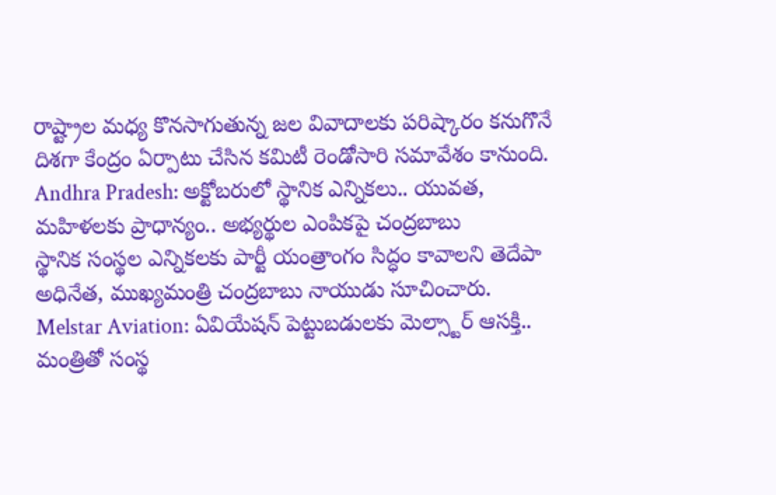రాష్ట్రాల మధ్య కొనసాగుతున్న జల వివాదాలకు పరిష్కారం కనుగొనే దిశగా కేంద్రం ఏర్పాటు చేసిన కమిటీ రెండోసారి సమావేశం కానుంది.
Andhra Pradesh: అక్టోబరులో స్థానిక ఎన్నికలు.. యువత, మహిళలకు ప్రాధాన్యం.. అభ్యర్థుల ఎంపికపై చంద్రబాబు
స్థానిక సంస్థల ఎన్నికలకు పార్టీ యంత్రాంగం సిద్ధం కావాలని తెదేపా అధినేత, ముఖ్యమంత్రి చంద్రబాబు నాయుడు సూచించారు.
Melstar Aviation: ఏవియేషన్ పెట్టుబడులకు మెల్స్టార్ ఆసక్తి.. మంత్రితో సంస్థ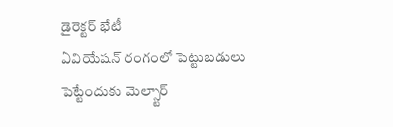డైరెక్టర్ భేటీ
ఏవియేషన్ రంగంలో పెట్టుబడులు పెట్టేందుకు మెల్స్టార్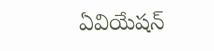ఏవియేషన్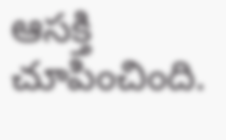ఆసక్తి చూపించింది.